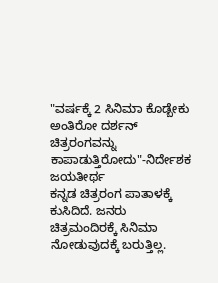"ವರ್ಷಕ್ಕೆ 2 ಸಿನಿಮಾ ಕೊಡ್ಬೇಕು ಅಂತಿರೋ ದರ್ಶನ್ ಚಿತ್ರರಂಗವನ್ನು ಕಾಪಾಡುತ್ತಿರೋದು"-ನಿರ್ದೇಶಕ ಜಯತೀರ್ಥ
ಕನ್ನಡ ಚಿತ್ರರಂಗ ಪಾತಾಳಕ್ಕೆ ಕುಸಿದಿದೆ. ಜನರು ಚಿತ್ರಮಂದಿರಕ್ಕೆ ಸಿನಿಮಾ ನೋಡುವುದಕ್ಕೆ ಬರುತ್ತಿಲ್ಲ.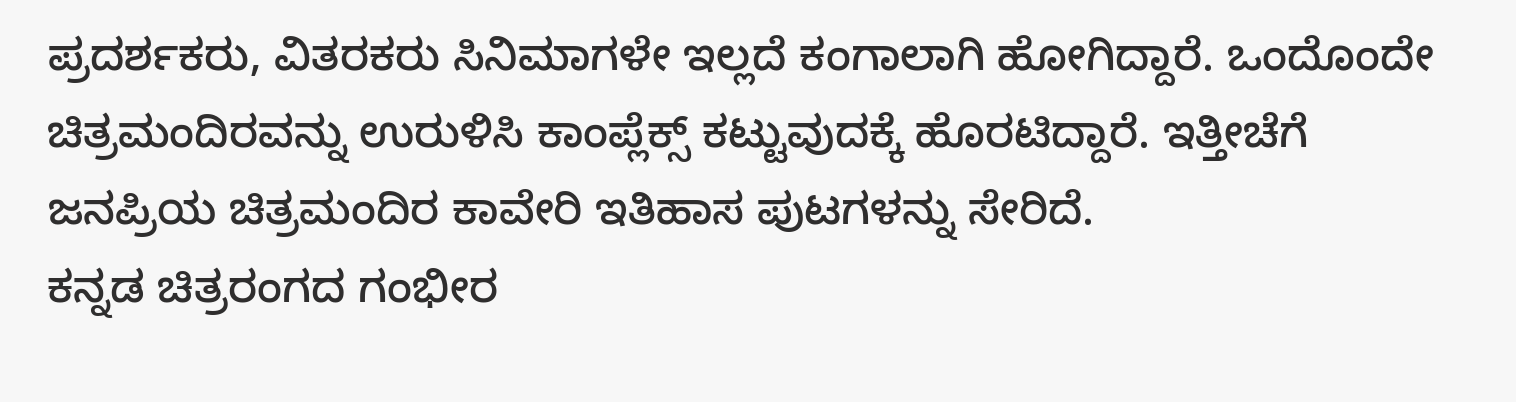ಪ್ರದರ್ಶಕರು, ವಿತರಕರು ಸಿನಿಮಾಗಳೇ ಇಲ್ಲದೆ ಕಂಗಾಲಾಗಿ ಹೋಗಿದ್ದಾರೆ. ಒಂದೊಂದೇ ಚಿತ್ರಮಂದಿರವನ್ನು ಉರುಳಿಸಿ ಕಾಂಪ್ಲೆಕ್ಸ್ ಕಟ್ಟುವುದಕ್ಕೆ ಹೊರಟಿದ್ದಾರೆ. ಇತ್ತೀಚೆಗೆ ಜನಪ್ರಿಯ ಚಿತ್ರಮಂದಿರ ಕಾವೇರಿ ಇತಿಹಾಸ ಪುಟಗಳನ್ನು ಸೇರಿದೆ.
ಕನ್ನಡ ಚಿತ್ರರಂಗದ ಗಂಭೀರ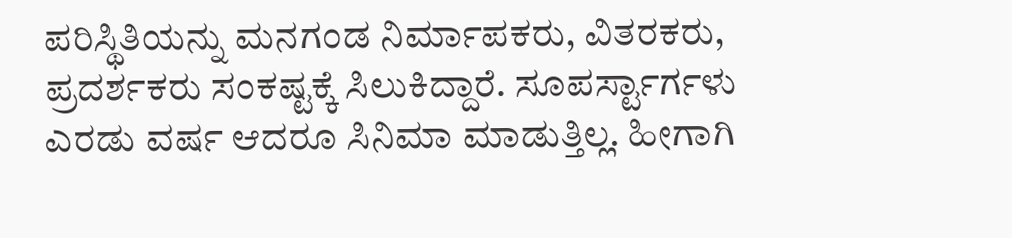ಪರಿಸ್ಥಿತಿಯನ್ನು ಮನಗಂಡ ನಿರ್ಮಾಪಕರು, ವಿತರಕರು, ಪ್ರದರ್ಶಕರು ಸಂಕಷ್ಟಕ್ಕೆ ಸಿಲುಕಿದ್ದಾರೆ. ಸೂಪರ್ಸ್ಟಾರ್ಗಳು ಎರಡು ವರ್ಷ ಆದರೂ ಸಿನಿಮಾ ಮಾಡುತ್ತಿಲ್ಲ. ಹೀಗಾಗಿ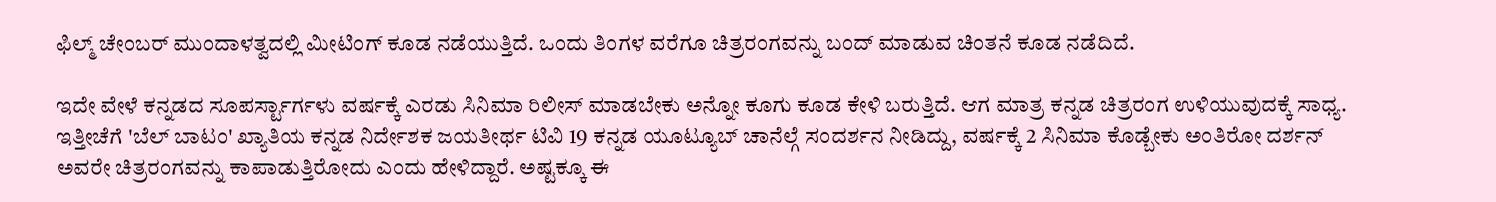ಫಿಲ್ಮ್ ಚೇಂಬರ್ ಮುಂದಾಳತ್ವದಲ್ಲಿ ಮೀಟಿಂಗ್ ಕೂಡ ನಡೆಯುತ್ತಿದೆ. ಒಂದು ತಿಂಗಳ ವರೆಗೂ ಚಿತ್ರರಂಗವನ್ನು ಬಂದ್ ಮಾಡುವ ಚಿಂತನೆ ಕೂಡ ನಡೆದಿದೆ.

ಇದೇ ವೇಳೆ ಕನ್ನಡದ ಸೂಪರ್ಸ್ಟಾರ್ಗಳು ವರ್ಷಕ್ಕೆ ಎರಡು ಸಿನಿಮಾ ರಿಲೀಸ್ ಮಾಡಬೇಕು ಅನ್ನೋ ಕೂಗು ಕೂಡ ಕೇಳಿ ಬರುತ್ತಿದೆ. ಆಗ ಮಾತ್ರ ಕನ್ನಡ ಚಿತ್ರರಂಗ ಉಳಿಯುವುದಕ್ಕೆ ಸಾಧ್ಯ. ಇತ್ತೀಚೆಗೆ 'ಬೆಲ್ ಬಾಟಂ' ಖ್ಯಾತಿಯ ಕನ್ನಡ ನಿರ್ದೇಶಕ ಜಯತೀರ್ಥ ಟಿವಿ 19 ಕನ್ನಡ ಯೂಟ್ಯೂಬ್ ಚಾನೆಲ್ಗೆ ಸಂದರ್ಶನ ನೀಡಿದ್ದು, ವರ್ಷಕ್ಕೆ 2 ಸಿನಿಮಾ ಕೊಡ್ಬೇಕು ಅಂತಿರೋ ದರ್ಶನ್ ಅವರೇ ಚಿತ್ರರಂಗವನ್ನು ಕಾಪಾಡುತ್ತಿರೋದು ಎಂದು ಹೇಳಿದ್ದಾರೆ. ಅಷ್ಟಕ್ಕೂ ಈ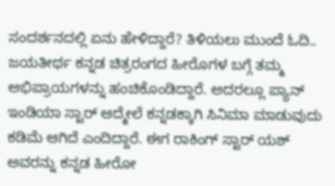ಸಂದರ್ಶನದಲ್ಲಿ ಏನು ಹೇಳಿದ್ದಾರೆ? ತಿಳಿಯಲು ಮುಂದೆ ಓದಿ..
ಜಯತೀರ್ಥ ಕನ್ನಡ ಚಿತ್ರರಂಗದ ಹೀರೊಗಳ ಬಗ್ಗೆ ತಮ್ಮ ಅಭಿಪ್ರಾಯಗಳನ್ನು ಹಂಚಿಕೊಂಡಿದ್ದಾರೆ. ಅದರಲ್ಲೂ ಪ್ಯಾನ್ ಇಂಡಿಯಾ ಸ್ಟಾರ್ ಆದ್ಮೇಲೆ ಕನ್ನಡಕ್ಕಾಗಿ ಸಿನಿಮಾ ಮಾಡುವುದು ಕಡಿಮೆ ಆಗಿದೆ ಎಂದಿದ್ದಾರೆ. ಈಗ ರಾಕಿಂಗ್ ಸ್ಟಾರ್ ಯಶ್ ಅವರನ್ನು ಕನ್ನಡ ಹೀರೋ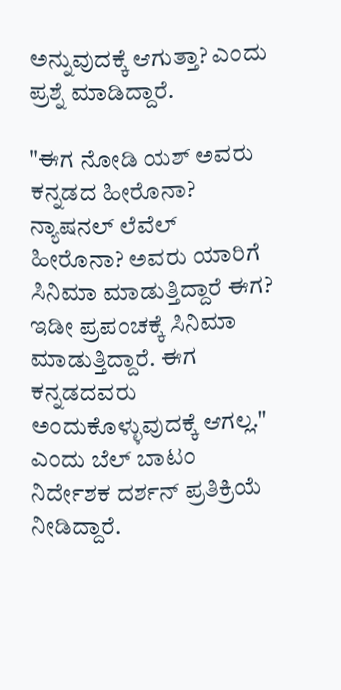ಅನ್ನುವುದಕ್ಕೆ ಆಗುತ್ತಾ? ಎಂದು ಪ್ರಶ್ನೆ ಮಾಡಿದ್ದಾರೆ.

"ಈಗ ನೋಡಿ ಯಶ್ ಅವರು ಕನ್ನಡದ ಹೀರೊನಾ? ನ್ಯಾಷನಲ್ ಲೆವೆಲ್ ಹೀರೊನಾ? ಅವರು ಯಾರಿಗೆ ಸಿನಿಮಾ ಮಾಡುತ್ತಿದ್ದಾರೆ ಈಗ? ಇಡೀ ಪ್ರಪಂಚಕ್ಕೆ ಸಿನಿಮಾ ಮಾಡುತ್ತಿದ್ದಾರೆ. ಈಗ ಕನ್ನಡದವರು ಅಂದುಕೊಳ್ಳುವುದಕ್ಕೆ ಆಗಲ್ಲ." ಎಂದು ಬೆಲ್ ಬಾಟಂ ನಿರ್ದೇಶಕ ದರ್ಶನ್ ಪ್ರತಿಕ್ರಿಯೆ ನೀಡಿದ್ದಾರೆ.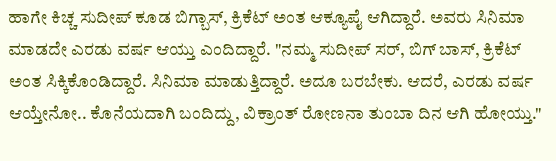ಹಾಗೇ ಕಿಚ್ಚ ಸುದೀಪ್ ಕೂಡ ಬಿಗ್ಬಾಸ್, ಕ್ರಿಕೆಟ್ ಅಂತ ಆಕ್ಯೂಪೈ ಆಗಿದ್ದಾರೆ. ಅವರು ಸಿನಿಮಾ ಮಾಡದೇ ಎರಡು ವರ್ಷ ಆಯ್ತು ಎಂದಿದ್ದಾರೆ. "ನಮ್ಮ ಸುದೀಪ್ ಸರ್, ಬಿಗ್ ಬಾಸ್, ಕ್ರಿಕೆಟ್ ಅಂತ ಸಿಕ್ಕಿಕೊಂಡಿದ್ದಾರೆ. ಸಿನಿಮಾ ಮಾಡುತ್ತಿದ್ದಾರೆ. ಅದೂ ಬರಬೇಕು. ಆದರೆ, ಎರಡು ವರ್ಷ ಆಯ್ತೇನೋ.. ಕೊನೆಯದಾಗಿ ಬಂದಿದ್ದು, ವಿಕ್ರಾಂತ್ ರೋಣನಾ ತುಂಬಾ ದಿನ ಆಗಿ ಹೋಯ್ತು."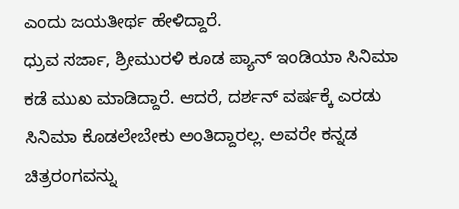ಎಂದು ಜಯತೀರ್ಥ ಹೇಳಿದ್ದಾರೆ.
ಧ್ರುವ ಸರ್ಜಾ, ಶ್ರೀಮುರಳಿ ಕೂಡ ಪ್ಯಾನ್ ಇಂಡಿಯಾ ಸಿನಿಮಾ ಕಡೆ ಮುಖ ಮಾಡಿದ್ದಾರೆ. ಆದರೆ, ದರ್ಶನ್ ವರ್ಷಕ್ಕೆ ಎರಡು ಸಿನಿಮಾ ಕೊಡಲೇಬೇಕು ಅಂತಿದ್ದಾರಲ್ಲ. ಅವರೇ ಕನ್ನಡ ಚಿತ್ರರಂಗವನ್ನು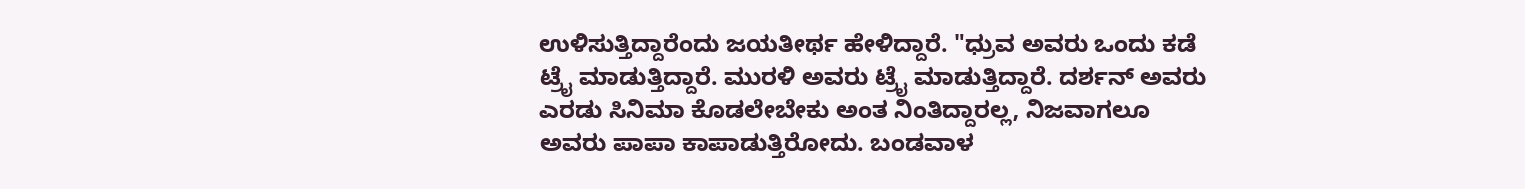ಉಳಿಸುತ್ತಿದ್ದಾರೆಂದು ಜಯತೀರ್ಥ ಹೇಳಿದ್ದಾರೆ. "ಧ್ರುವ ಅವರು ಒಂದು ಕಡೆ ಟ್ರೈ ಮಾಡುತ್ತಿದ್ದಾರೆ. ಮುರಳಿ ಅವರು ಟ್ರೈ ಮಾಡುತ್ತಿದ್ದಾರೆ. ದರ್ಶನ್ ಅವರು ಎರಡು ಸಿನಿಮಾ ಕೊಡಲೇಬೇಕು ಅಂತ ನಿಂತಿದ್ದಾರಲ್ಲ, ನಿಜವಾಗಲೂ ಅವರು ಪಾಪಾ ಕಾಪಾಡುತ್ತಿರೋದು. ಬಂಡವಾಳ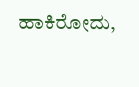ಹಾಕಿರೋದು,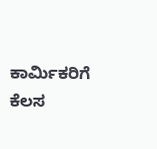ಕಾರ್ಮಿಕರಿಗೆ ಕೆಲಸ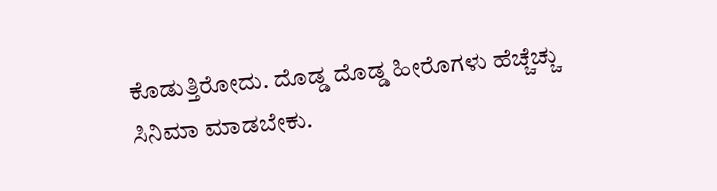ಕೊಡುತ್ತಿರೋದು. ದೊಡ್ಡ ದೊಡ್ಡ ಹೀರೊಗಳು ಹೆಚ್ಚೆಚ್ಚು ಸಿನಿಮಾ ಮಾಡಬೇಕು.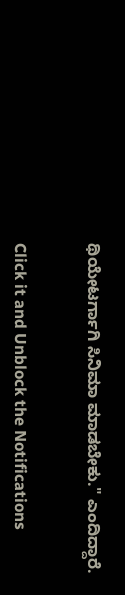ಥಿಯೇಟರ್ಗಾಗಿ ಸಿನಿಮಾ ಮಾಡಬೇಕು." ಎಂದಿದ್ದಾರೆ.


Click it and Unblock the Notifications